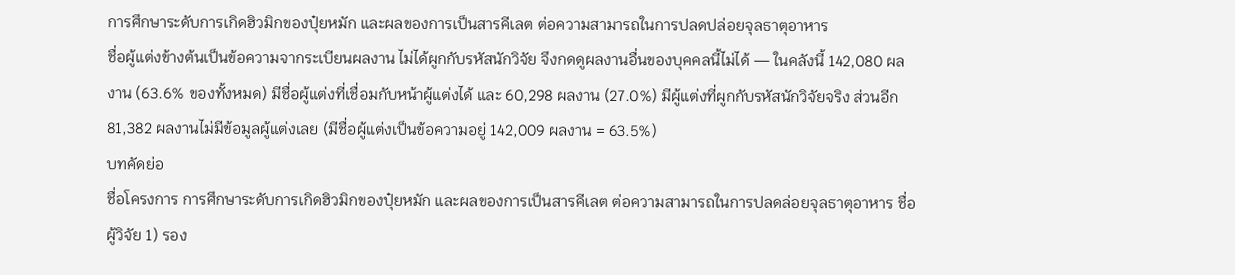การศึกษาระดับการเกิดฮิวมิกของปุ๋ยหมัก และผลของการเป็นสารคีเลต ต่อความสามารถในการปลดปล่อยจุลธาตุอาหาร
ชื่อผู้แต่งข้างต้นเป็นข้อความจากระเบียนผลงาน ไม่ได้ผูกกับรหัสนักวิจัย จึงกดดูผลงานอื่นของบุคคลนี้ไม่ได้ — ในคลังนี้ 142,080 ผลงาน (63.6% ของทั้งหมด) มีชื่อผู้แต่งที่เชื่อมกับหน้าผู้แต่งได้ และ 60,298 ผลงาน (27.0%) มีผู้แต่งที่ผูกกับรหัสนักวิจัยจริง ส่วนอีก 81,382 ผลงานไม่มีข้อมูลผู้แต่งเลย (มีชื่อผู้แต่งเป็นข้อความอยู่ 142,009 ผลงาน = 63.5%)
บทคัดย่อ
ชื่อโครงการ การศึกษาระดับการเกิดฮิวมิกของปุ๋ยหมัก และผลของการเป็นสารคีเลต ต่อความสามารถในการปลดล่อยจุลธาตุอาหาร ชื่อผู้วิจัย 1) รอง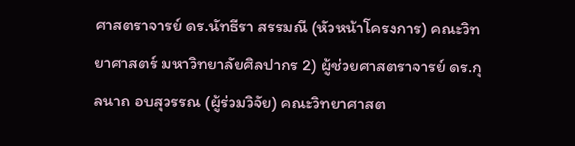ศาสตราจารย์ ดร.นัทธีรา สรรมณี (หัวหน้าโครงการ) คณะวิทยาศาสตร์ มหาวิทยาลัยศิลปากร 2) ผู้ช่วยศาสตราจารย์ ดร.กุลนาถ อบสุวรรณ (ผู้ร่วมวิจัย) คณะวิทยาศาสต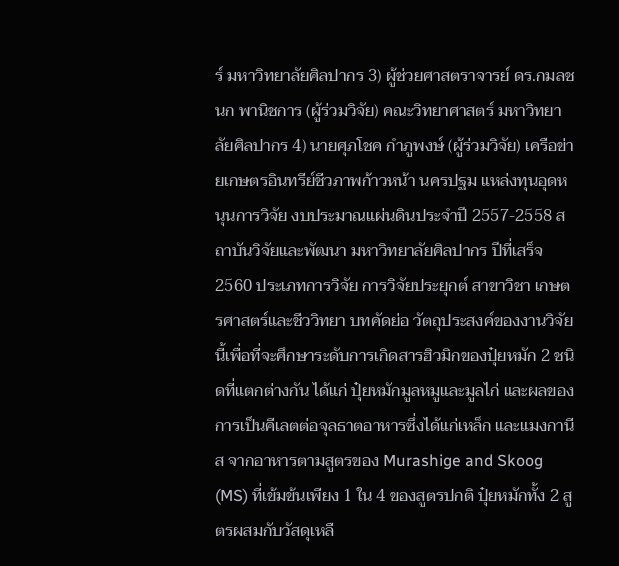ร์ มหาวิทยาลัยศิลปากร 3) ผู้ช่วยศาสตราจารย์ ดร.กมลชนก พานิชการ (ผู้ร่วมวิจัย) คณะวิทยาศาสตร์ มหาวิทยาลัยศิลปากร 4) นายศุภโชค กำภูพงษ์ (ผู้ร่วมวิจัย) เครือข่ายเกษตรอินทรีย์ชีวภาพก้าวหน้า นครปฐม แหล่งทุนอุดหนุนการวิจัย งบประมาณแผ่นดินประจำปี 2557-2558 สถาบันวิจัยและพัฒนา มหาวิทยาลัยศิลปากร ปีที่เสร็จ 2560 ประเภทการวิจัย การวิจัยประยุกต์ สาขาวิชา เกษตรศาสตร์และชีววิทยา บทคัดย่อ วัตถุประสงค์ของงานวิจัยนี้เพื่อที่จะศึกษาระดับการเกิดสารฮิวมิกของปุ๋ยหมัก 2 ชนิดที่แตกต่างกัน ได้แก่ ปุ๋ยหมักมูลหมูและมูลไก่ และผลของการเป็นคีเลตต่อจุลธาตอาหารซึ่งได้แก่เหล็ก และแมงกานีส จากอาหารตามสูตรของ Murashige and Skoog (MS) ที่เข้มข้นเพียง 1 ใน 4 ของสูตรปกติ ปุ๋ยหมักทั้ง 2 สูตรผสมกับวัสดุเหลื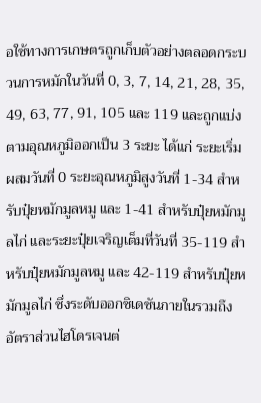อใช้ทางการเกษตรถูกเก็บตัวอย่างตลอดกระบวนการหมักในวันที่ 0, 3, 7, 14, 21, 28, 35, 49, 63, 77, 91, 105 และ 119 และถูกแบ่งตามอุณหภูมิออกเป็น 3 ระยะ ได้แก่ ระยะเริ่มผสมวันที่ 0 ระยะอุณหภูมิสูงวันที่ 1-34 สำหรับปุ๋ยหมักมูลหมู และ 1-41 สำหรับปุ๋ยหมักมูลไก่ และระยะปุ๋ยเจริญเต็มที่วันที่ 35-119 สำหรับปุ๋ยหมักมูลหมู และ 42-119 สำหรับปุ๋ยหมักมูลไก่ ซึ่งระดับออกซิเดชันภายในรวมถึงอัตราส่วนไฮโดรเจนต่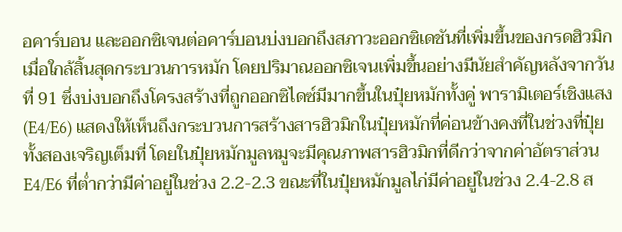อคาร์บอน และออกซิเจนต่อคาร์บอนบ่งบอกถึงสภาวะออกซิเดชันที่เพิ่มขึ้นของกรดฮิวมิกเมื่อใกล้สิ้นสุดกระบวนการหมัก โดยปริมาณออกซิเจนเพิ่มขึ้นอย่างมีนัยสำคัญหลังจากวันที่ 91 ซึ่งบ่งบอกถึงโครงสร้างที่ถูกออกซิไดซ์มีมากขึ้นในปุ๋ยหมักทั้งคู่ พารามิเตอร์เชิงแสง (E4/E6) แสดงให้เห็นถึงกระบวนการสร้างสารฮิวมิกในปุ๋ยหมักที่ค่อนข้างคงที่ในช่วงที่ปุ๋ยทั้งสองเจริญเต็มที่ โดยในปุ๋ยหมักมูลหมูจะมีคุณภาพสารฮิวมิกที่ดีกว่าจากค่าอัตราส่วน E4/E6 ที่ต่ำกว่ามีค่าอยู่ในช่วง 2.2-2.3 ขณะที่ในปุ๋ยหมักมูลไก่มีค่าอยู่ในช่วง 2.4-2.8 ส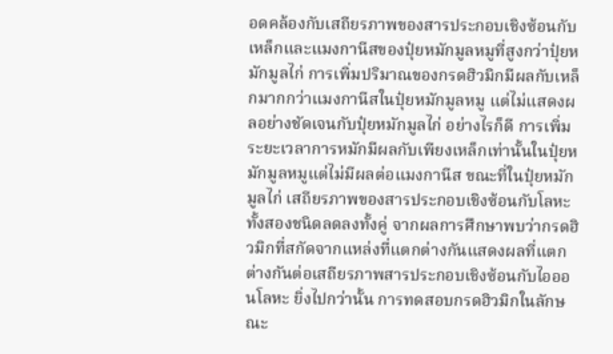อดคล้องกับเสถียรภาพของสารประกอบเชิงซ้อนกับเหล็กและแมงกานีสของปุ๋ยหมักมูลหมูที่สูงกว่าปุ๋ยหมักมูลไก่ การเพิ่มปริมาณของกรดฮิวมิกมีผลกับเหล็กมากกว่าแมงกานีสในปุ๋ยหมักมูลหมู แต่ไม่แสดงผลอย่างชัดเจนกับปุ๋ยหมักมูลไก่ อย่างไรก็ดี การเพิ่มระยะเวลาการหมักมีผลกับเพียงเหล็กเท่านั้นในปุ๋ยหมักมูลหมูแต่ไม่มีผลต่อแมงกานีส ขณะที่ในปุ๋ยหมักมูลไก่ เสถียรภาพของสารประกอบเชิงซ้อนกับโลหะทั้งสองชนิดลดลงทั้งคู่ จากผลการศึกษาพบว่ากรดฮิวมิกที่สกัดจากแหล่งที่แตกต่างกันแสดงผลที่แตกต่างกันต่อเสถียรภาพสารประกอบเชิงซ้อนกับไอออนโลหะ ยิ่งไปกว่านั้น การทดสอบกรดฮิวมิกในลักษณะ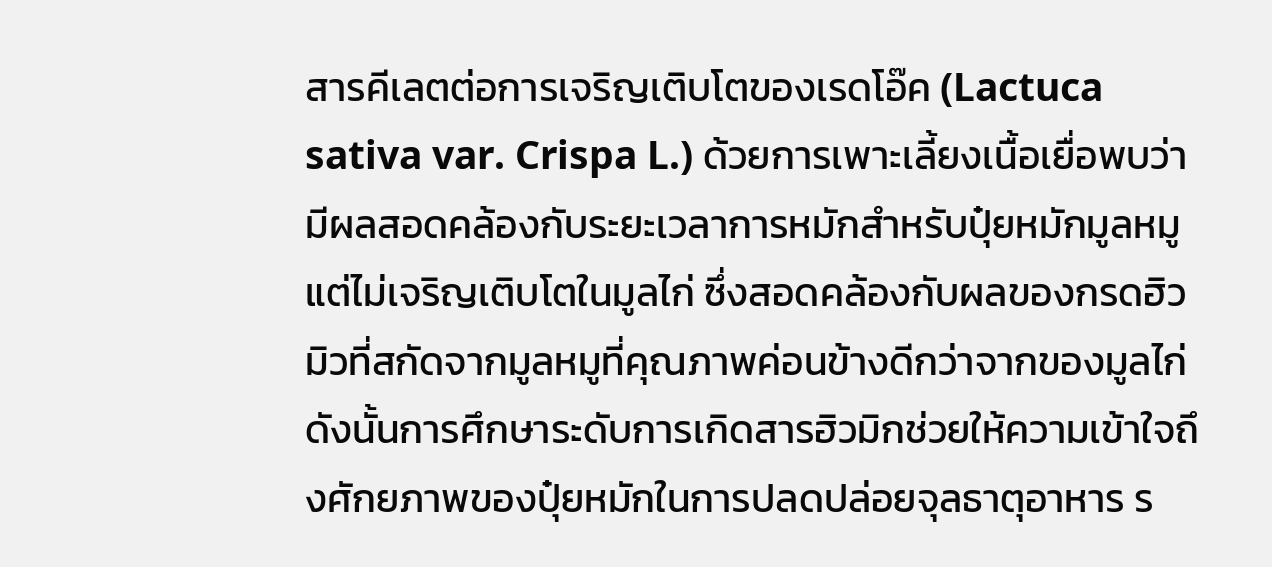สารคีเลตต่อการเจริญเติบโตของเรดโอ๊ค (Lactuca sativa var. Crispa L.) ด้วยการเพาะเลี้ยงเนื้อเยื่อพบว่ามีผลสอดคล้องกับระยะเวลาการหมักสำหรับปุ๋ยหมักมูลหมูแต่ไม่เจริญเติบโตในมูลไก่ ซึ่งสอดคล้องกับผลของกรดฮิวมิวที่สกัดจากมูลหมูที่คุณภาพค่อนข้างดีกว่าจากของมูลไก่ ดังนั้นการศึกษาระดับการเกิดสารฮิวมิกช่วยให้ความเข้าใจถึงศักยภาพของปุ๋ยหมักในการปลดปล่อยจุลธาตุอาหาร ร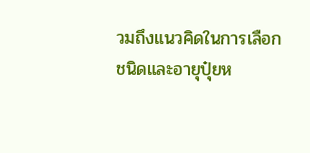วมถึงแนวคิดในการเลือกชนิดและอายุปุ๋ยห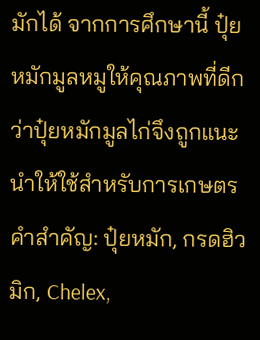มักได้ จากการศึกษานี้ ปุ๋ยหมักมูลหมูให้คุณภาพที่ดีกว่าปุ๋ยหมักมูลไก่จึงถูกแนะนำให้ใช้สำหรับการเกษตร คำสำคัญ: ปุ๋ยหมัก, กรดฮิวมิก, Chelex,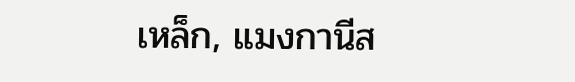เหล็ก, แมงกานีส